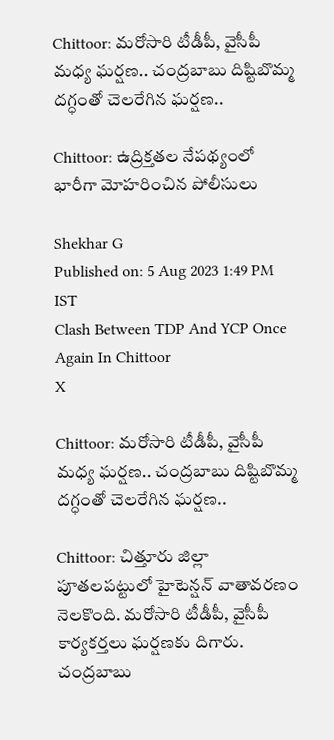Chittoor: మరోసారి టీడీపీ, వైసీపీ మధ్య ఘర్షణ.. చంద్రబాబు దిష్టిబొమ్మ దగ్ధంతో చెలరేగిన ఘర్షణ..

Chittoor: ఉద్రిక్తతల నేపథ్యంలో భారీగా మోహరించిన పోలీసులు

Shekhar G
Published on: 5 Aug 2023 1:49 PM IST
Clash Between TDP And YCP Once Again In Chittoor
X

Chittoor: మరోసారి టీడీపీ, వైసీపీ మధ్య ఘర్షణ.. చంద్రబాబు దిష్టిబొమ్మ దగ్ధంతో చెలరేగిన ఘర్షణ..

Chittoor: చిత్తూరు జిల్లా పూతలపట్టులో హైటెన్షన్ వాతావరణం నెలకొంది. మరోసారి టీడీపీ, వైసీపీ కార్యకర్తలు ఘర్షణకు దిగారు. చంద్రబాబు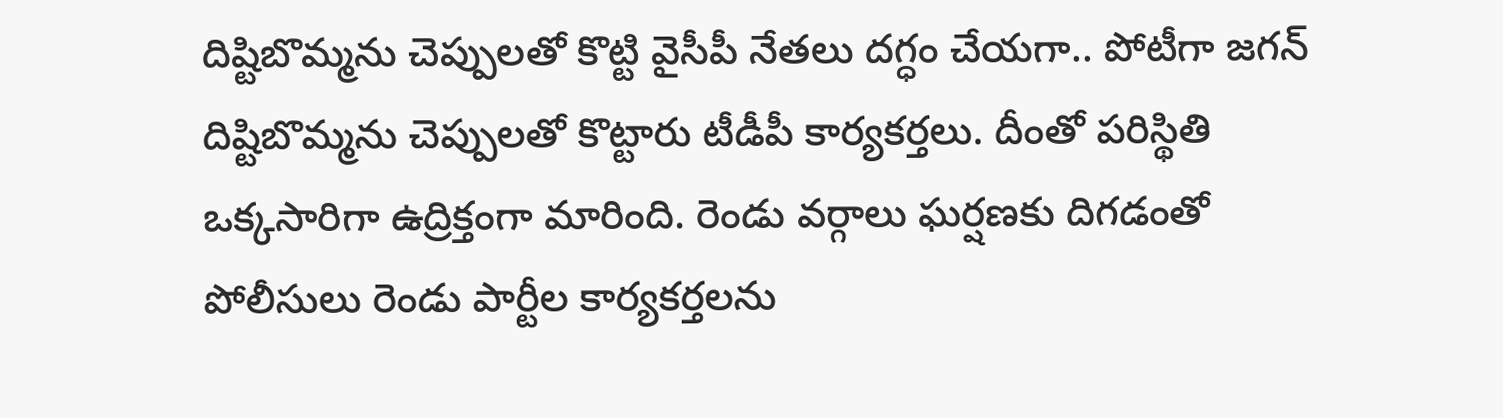దిష్టిబొమ్మను చెప్పులతో కొట్టి వైసీపీ నేతలు దగ్ధం చేయగా.. పోటీగా జగన్ దిష్టిబొమ్మను చెప్పులతో కొట్టారు టీడీపీ కార్యకర్తలు. దీంతో పరిస్థితి ఒక్కసారిగా ఉద్రిక్తంగా మారింది. రెండు వర్గాలు ఘర్షణకు దిగడంతో పోలీసులు రెండు పార్టీల కార్యకర్తలను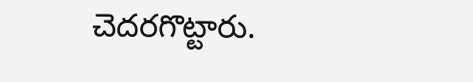చెదరగొట్టారు.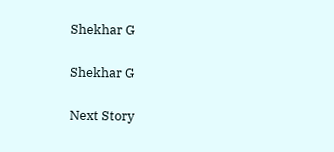Shekhar G

Shekhar G

Next Story